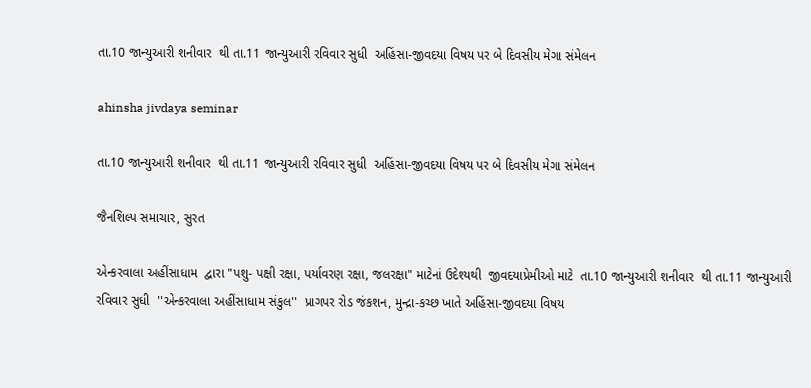તા.10 જાન્યુઆરી શનીવાર  થી તા.11 જાન્યુઆરી રવિવાર સુધી  અહિંસા-જીવદયા વિષય પર બે દિવસીય મેગા સંમેલન

ahinsha jivdaya seminar

તા.10 જાન્યુઆરી શનીવાર  થી તા.11 જાન્યુઆરી રવિવાર સુધી  અહિંસા-જીવદયા વિષય પર બે દિવસીય મેગા સંમેલન

જૈનશિલ્પ સમાચાર, સુરત

એન્કરવાલા અહીંસાધામ  દ્વારા "પશુ- પક્ષી રક્ષા, પર્યાવરણ રક્ષા, જલરક્ષા" માટેનાં ઉદેશ્યથી  જીવદયાપ્રેમીઓ માટે  તા.10 જાન્યુઆરી શનીવાર  થી તા.11 જાન્યુઆરી રવિવાર સુધી  ''એન્કરવાલા અહીંસાધામ સંકુલ''  પ્રાગપર રોડ જંકશન, મુન્દ્રા-કચ્છ ખાતે અહિંસા-જીવદયા વિષય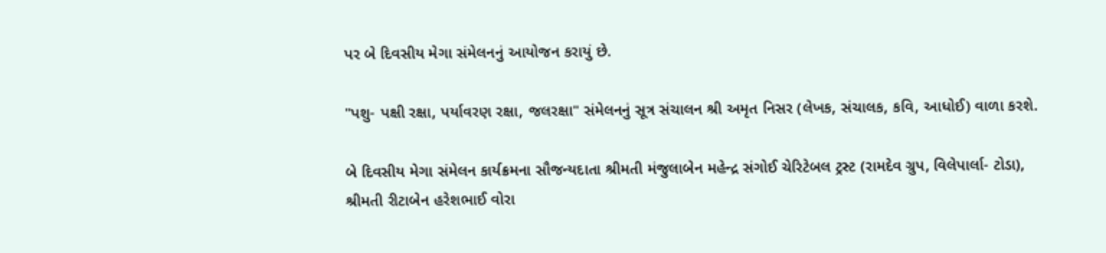પર બે દિવસીય મેગા સંમેલનનું આયોજન કરાયું છે.

"પશુ- પક્ષી રક્ષા, પર્યાવરણ રક્ષા, જલરક્ષા" સંમેલનનું સૂત્ર સંચાલન શ્રી અમૃત નિસર (લેખક, સંચાલક, કવિ, આધોઈ) વાળા કરશે.

બે દિવસીય મેગા સંમેલન કાર્યક્રમના સૌજન્યદાતા શ્રીમતી મંજુલાબેન મહેન્દ્ર સંગોઈ ચેરિટેબલ ટ્રસ્ટ (રામદેવ ગ્રુપ, વિલેપાર્લા- ટોડા), શ્રીમતી રીટાબેન હરેશભાઈ વોરા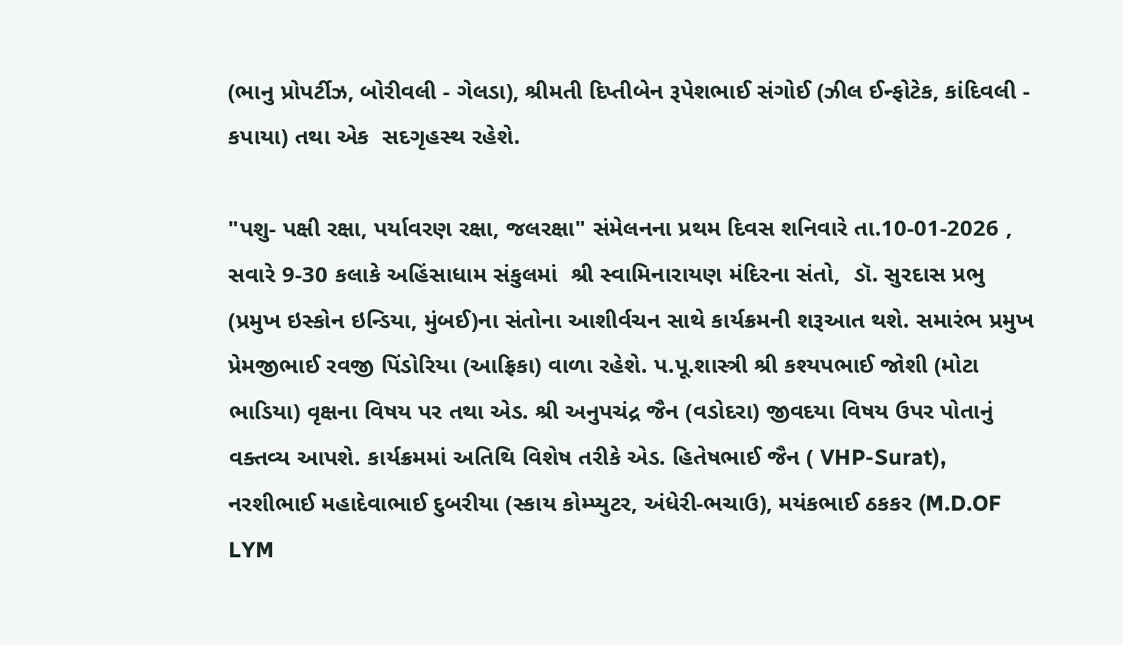(ભાનુ પ્રોપર્ટીઝ, બોરીવલી - ગેલડા), શ્રીમતી દિપ્તીબેન રૂપેશભાઈ સંગોઈ (ઝીલ ઈન્ફોટેક, કાંદિવલી - કપાયા) તથા એક  સદગૃહસ્થ રહેશે.

"પશુ- પક્ષી રક્ષા, પર્યાવરણ રક્ષા, જલરક્ષા" સંમેલનના પ્રથમ દિવસ શનિવારે તા.10-01-2026 , સવારે 9-30 કલાકે અહિંસાધામ સંકુલમાં  શ્રી સ્વામિનારાયણ મંદિરના સંતો,  ડૉ. સુરદાસ પ્રભુ (પ્રમુખ ઇસ્કોન ઇન્ડિયા, મુંબઈ)ના સંતોના આશીર્વચન સાથે કાર્યક્રમની શરૂઆત થશે. સમારંભ પ્રમુખ પ્રેમજીભાઈ રવજી પિંડોરિયા (આફ્રિકા) વાળા રહેશે. પ.પૂ.શાસ્ત્રી શ્રી કશ્યપભાઈ જોશી (મોટા ભાડિયા) વૃક્ષના વિષય પર તથા એડ. શ્રી અનુપચંદ્ર જૈન (વડોદરા) જીવદયા વિષય ઉપર પોતાનું વક્તવ્ય આપશે. કાર્યક્રમમાં અતિથિ વિશેષ તરીકે એડ. હિતેષભાઈ જૈન ( VHP-Surat), નરશીભાઈ મહાદેવાભાઈ દુબરીયા (સ્કાય કોમ્પ્યુટર, અંધેરી-ભચાઉ), મયંકભાઈ ઠકકર (M.D.OF LYM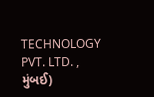TECHNOLOGY PVT. LTD. , મુંબઈ)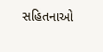સહિતનાઓ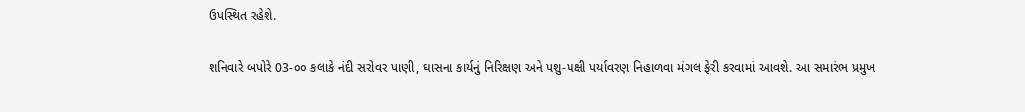ઉપસ્થિત રહેશે.

શનિવારે બપોરે 03-૦૦ કલાકે નંદી સરોવર પાણી, ઘાસના કાર્યનું નિરિક્ષણ અને પશુ-૫ક્ષી પર્યાવરણ નિહાળવા મંગલ ફેરી કરવામાં આવશે. આ સમારંભ પ્રમુખ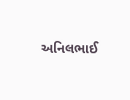અનિલભાઈ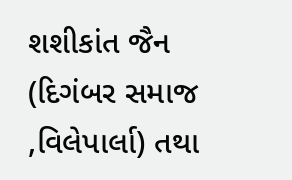શશીકાંત જૈન (દિગંબર સમાજ ,વિલેપાર્લા) તથા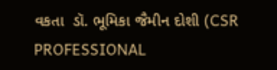વકતા  ડૉ. ભૂમિકા જૈમીન દોશી (CSR PROFESSIONAL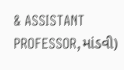& ASSISTANT PROFESSOR,માંડવી)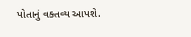પોતાનું વક્તવ્ય આપશે.